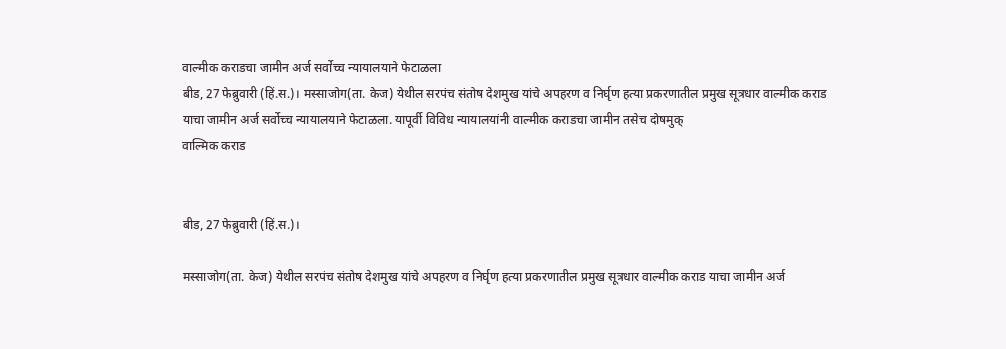वाल्मीक कराडचा जामीन अर्ज सर्वोच्च न्यायालयाने फेटाळला
बीड, 27 फेब्रुवारी (हिं.स.)। मस्साजोग(ता. केज) येथील सरपंच संतोष देशमुख यांचे अपहरण व निर्घृण हत्या प्रकरणातील प्रमुख सूत्रधार वाल्मीक कराड याचा जामीन अर्ज सर्वोच्च न्यायालयाने फेटाळला. यापूर्वी विविध न्यायालयांनी वाल्मीक कराडचा जामीन तसेच दोषमुक्
वाल्मिक कराड


बीड, 27 फेब्रुवारी (हिं.स.)।

मस्साजोग(ता. केज) येथील सरपंच संतोष देशमुख यांचे अपहरण व निर्घृण हत्या प्रकरणातील प्रमुख सूत्रधार वाल्मीक कराड याचा जामीन अर्ज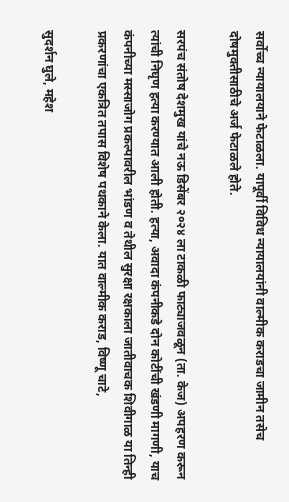सर्वोच्च न्यायालयाने फेटाळला. यापूर्वी विविध न्यायालयांनी वाल्मीक कराडचा जामीन तसेच दोषमुक्तीसाठीचे अर्ज फेटाळले होते.

सरपंच संतोष देशमुख यांचे नऊ डिसेंबर २०२४ ला टाकळी फाट्याजवळून (ता. केज) अपहरण करून त्यांची निघृण हत्या करण्यात आली होती. हत्या, अवादा कंपनीकडे दोन कोटींची खंडणी मागणी, याच कंपनीच्या मस्साजोग प्रकल्पावरील भांडण व तेथील सुरक्षा रक्षकाला जातीवाचक शिवीगाळ या तिन्ही प्रकरणांचा एकत्रित तपास विशेष पथकाने केला. यात वाल्मीक कराड, विष्णू चाटे,

सुदर्शन घुले, महेश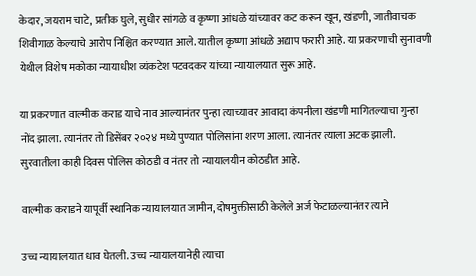केदार, जयराम चाटे, प्रतीक घुले, सुधीर सांगळे व कृष्णा आंधळे यांच्यावर कट करून खून, खंडणी, जातीवाचक शिवीगाळ केल्याचे आरोप निश्चित करण्यात आले. यातील कृष्णा आंधळे अद्याप फरारी आहे. या प्रकरणाची सुनावणी येथील विशेष मकोका न्यायाधीश व्यंकटेश पटवदकर यांच्या न्यायालयात सुरू आहे.

या प्रकरणात वाल्मीक कराड याचे नाव आल्यानंतर पुन्हा त्याच्यावर आवादा कंपनीला खंडणी मागितल्याचा गुन्हा नोंद झाला. त्यानंतर तो डिसेंबर २०२४ मध्ये पुण्यात पोलिसांना शरण आला. त्यानंतर त्याला अटक झाली. सुरवातीला काही दिवस पोलिस कोठडी व नंतर तो न्यायालयीन कोठडीत आहे.

वाल्मीक कराडने यापूर्वी स्थानिक न्यायालयात जामीन, दोषमुक्तीसाठी केलेले अर्ज फेटाळल्यानंतर त्याने

उच्च न्यायालयात धाव घेतली. उच्च न्यायालयानेही त्याचा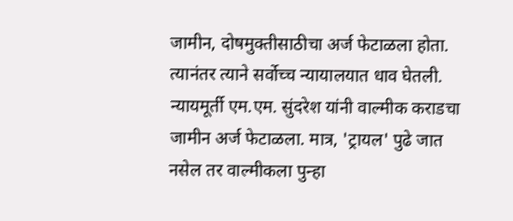जामीन, दोषमुक्तीसाठीचा अर्ज फेटाळला होता. त्यानंतर त्याने सर्वोच्च न्यायालयात धाव घेतली. न्यायमूर्ती एम.एम. सुंदरेश यांनी वाल्मीक कराडचा जामीन अर्ज फेटाळला. मात्र, 'ट्रायल' पुढे जात नसेल तर वाल्मीकला पुन्हा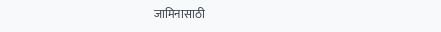जामिनासाठी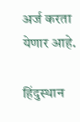अर्ज करता येणार आहे.

हिंदुस्थान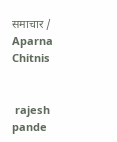समाचार / Aparna Chitnis


 rajesh pande